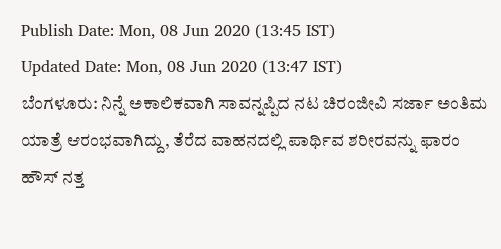Publish Date: Mon, 08 Jun 2020 (13:45 IST)
Updated Date: Mon, 08 Jun 2020 (13:47 IST)
ಬೆಂಗಳೂರು: ನಿನ್ನೆ ಅಕಾಲಿಕವಾಗಿ ಸಾವನ್ನಪ್ಪಿದ ನಟ ಚಿರಂಜೀವಿ ಸರ್ಜಾ ಅಂತಿಮ ಯಾತ್ರೆ ಆರಂಭವಾಗಿದ್ದು, ತೆರೆದ ವಾಹನದಲ್ಲಿ ಪಾರ್ಥಿವ ಶರೀರವನ್ನು ಫಾರಂ ಹೌಸ್ ನತ್ತ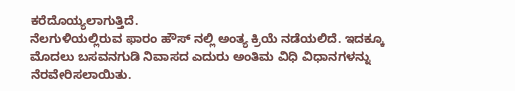ಕರೆದೊಯ್ಯಲಾಗುತ್ತಿದೆ.
ನೆಲಗುಳಿಯಲ್ಲಿರುವ ಫಾರಂ ಹೌಸ್ ನಲ್ಲಿ ಅಂತ್ಯ ಕ್ರಿಯೆ ನಡೆಯಲಿದೆ. ಇದಕ್ಕೂ ಮೊದಲು ಬಸವನಗುಡಿ ನಿವಾಸದ ಎದುರು ಅಂತಿಮ ವಿಧಿ ವಿಧಾನಗಳನ್ನು ನೆರವೇರಿಸಲಾಯಿತು.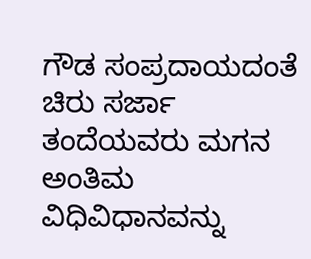ಗೌಡ ಸಂಪ್ರದಾಯದಂತೆ ಚಿರು ಸರ್ಜಾ ತಂದೆಯವರು ಮಗನ ಅಂತಿಮ ವಿಧಿವಿಧಾನವನ್ನು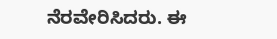ನೆರವೇರಿಸಿದರು. ಈ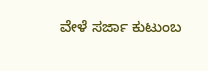ವೇಳೆ ಸರ್ಜಾ ಕುಟುಂಬ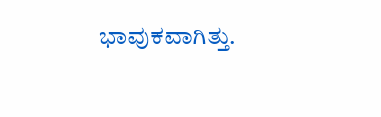ಭಾವುಕವಾಗಿತ್ತು.